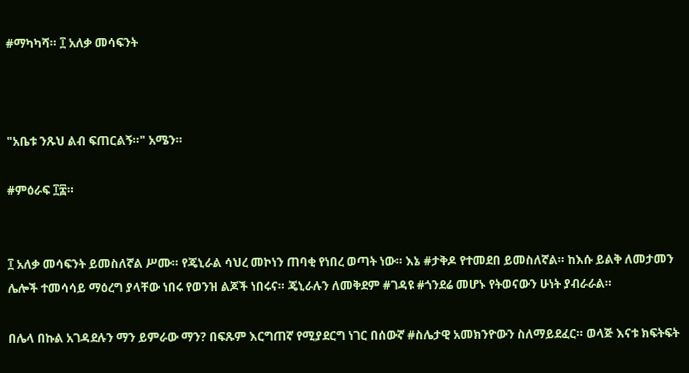#ማካካሻ። ፲ አለቃ መሳፍንት



"አቤቱ ንጹህ ልብ ፍጠርልኝ።" አሜን።

#ምዕራፍ ፲፰።


፲ አለቃ መሳፍንት ይመስለኛል ሥሙ። የጄኒራል ሳህረ መኮነን ጠባቂ የነበረ ወጣት ነው። እኔ #ታቅዶ የተመደበ ይመስለኛል። ከእሱ ይልቅ ለመታመን ሌሎች ተመሳሳይ ማዕረግ ያላቸው ነበሩ የወንዝ ልጆች ነበሩና። ጄኒራሉን ለመቅደም #ገዳዩ #ጎንደሬ መሆኑ የትወናውን ሁነት ያብራራል።

በሌላ በኩል አገዳደሉን ማን ይምራው ማን? በፍጹም እርግጠኛ የሚያደርግ ነገር በሰውኛ #ስሌታዊ አመክንዮውን ስለማይደፈር። ወላጅ እናቱ ክፍትፍት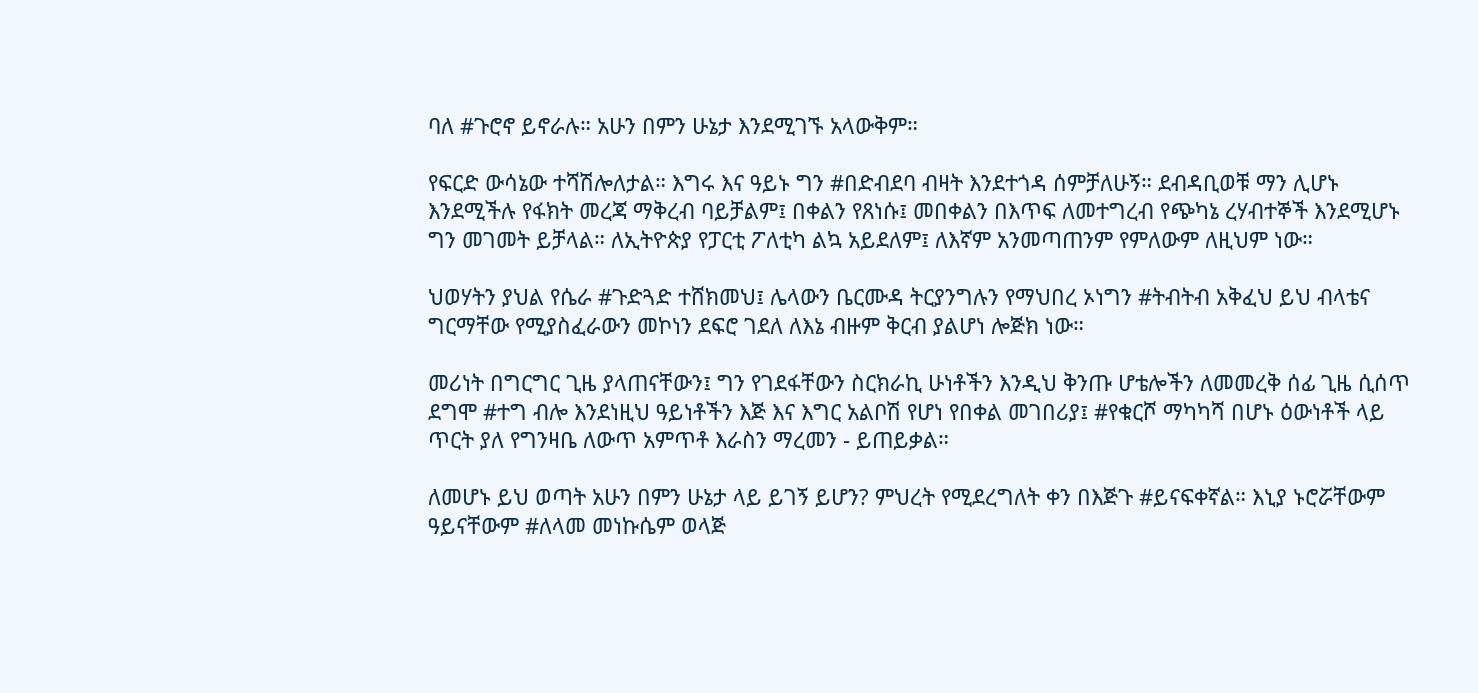ባለ #ጉሮኖ ይኖራሉ። አሁን በምን ሁኔታ እንደሚገኙ አላውቅም።

የፍርድ ውሳኔው ተሻሽሎለታል። እግሩ እና ዓይኑ ግን #በድብደባ ብዛት እንደተጎዳ ሰምቻለሁኝ። ደብዳቢወቹ ማን ሊሆኑ እንደሚችሉ የፋክት መረጃ ማቅረብ ባይቻልም፤ በቀልን የጸነሱ፤ መበቀልን በእጥፍ ለመተግረብ የጭካኔ ረሃብተኞች እንደሚሆኑ ግን መገመት ይቻላል። ለኢትዮጵያ የፓርቲ ፖለቲካ ልኳ አይደለም፤ ለእኛም አንመጣጠንም የምለውም ለዚህም ነው።

ህወሃትን ያህል የሴራ #ጉድጓድ ተሸክመህ፤ ሌላውን ቤርሙዳ ትርያንግሉን የማህበረ ኦነግን #ትብትብ አቅፈህ ይህ ብላቴና ግርማቸው የሚያስፈራውን መኮነን ደፍሮ ገደለ ለእኔ ብዙም ቅርብ ያልሆነ ሎጅክ ነው።

መሪነት በግርግር ጊዜ ያላጠናቸውን፤ ግን የገደፋቸውን ስርክራኪ ሁነቶችን እንዲህ ቅንጡ ሆቴሎችን ለመመረቅ ሰፊ ጊዜ ሲሰጥ ደግሞ #ተግ ብሎ እንደነዚህ ዓይነቶችን እጅ እና እግር አልቦሽ የሆነ የበቀል መገበሪያ፤ #የቁርሾ ማካካሻ በሆኑ ዕውነቶች ላይ ጥርት ያለ የግንዛቤ ለውጥ አምጥቶ እራስን ማረመን - ይጠይቃል።

ለመሆኑ ይህ ወጣት አሁን በምን ሁኔታ ላይ ይገኝ ይሆን? ምህረት የሚደረግለት ቀን በእጅጉ #ይናፍቀኛል። እኒያ ኑሮሯቸውም ዓይናቸውም #ለላመ መነኩሴም ወላጅ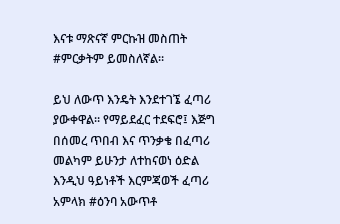እናቱ ማጽናኛ ምርኩዝ መስጠት #ምርቃትም ይመስለኛል።

ይህ ለውጥ እንዴት እንደተገኜ ፈጣሪ ያውቀዋል። የማይደፈር ተደፍሮ፤ እጅግ በሰመረ ጥበብ እና ጥንቃቄ በፈጣሪ መልካም ይሁንታ ለተከናወነ ዕድል እንዲህ ዓይነቶች እርምጃወች ፈጣሪ አምላክ #ዕንባ አውጥቶ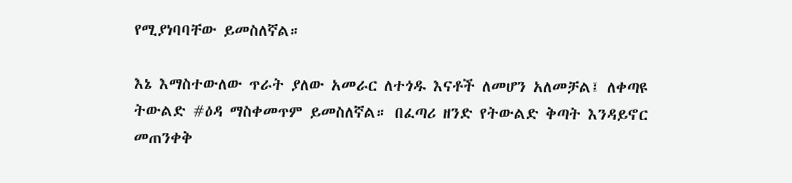የሚያነባባቸው ይመስለኛል።

እኔ እማስተውለው ጥራት ያለው አመራር ለተጎዱ እናቶች ለመሆን አለመቻል፤ ለቀጣዩ ትውልድ #ዕዳ ማስቀመጥም ይመስለኛል። በፈጣሪ ዘንድ የትውልድ ቅጣት እንዳይኖር መጠንቀቅ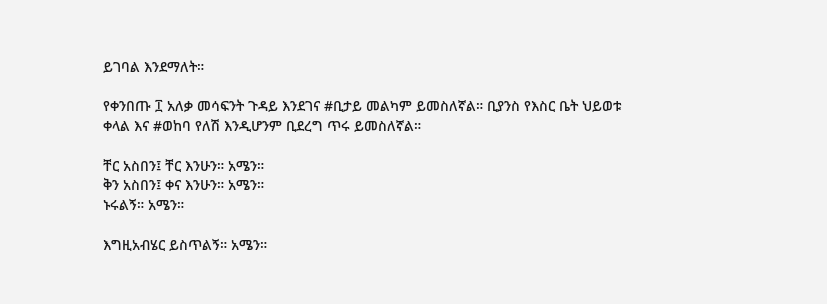ይገባል እንደማለት።

የቀንበጡ ፲ አለቃ መሳፍንት ጉዳይ እንደገና #ቢታይ መልካም ይመስለኛል። ቢያንስ የእስር ቤት ህይወቱ ቀላል እና #ወከባ የለሽ እንዲሆንም ቢደረግ ጥሩ ይመስለኛል።

ቸር አስበን፤ ቸር እንሁን። አሜን።
ቅን አስበን፤ ቀና እንሁን። አሜን።
ኑሩልኝ። አሜን።

እግዚአብሄር ይስጥልኝ። አሜን።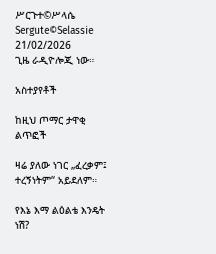ሥርጉተ©ሥላሴ
Sergute©Selassie
21/02/2026
ጊዜ ራዲዮሎጂ ነው።

አስተያየቶች

ከዚህ ጦማር ታዋቂ ልጥፎች

ዛሬ ያለው ነገር „ፈረቃም፤ ተረኝነትም“ አይደለም።

የእኔ እማ ልዕልቴ እንዴት ነሽ?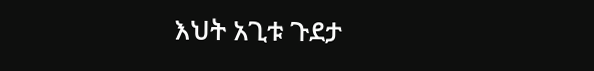እህት አጊቱ ጉደታ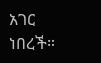አገር ነበረች።